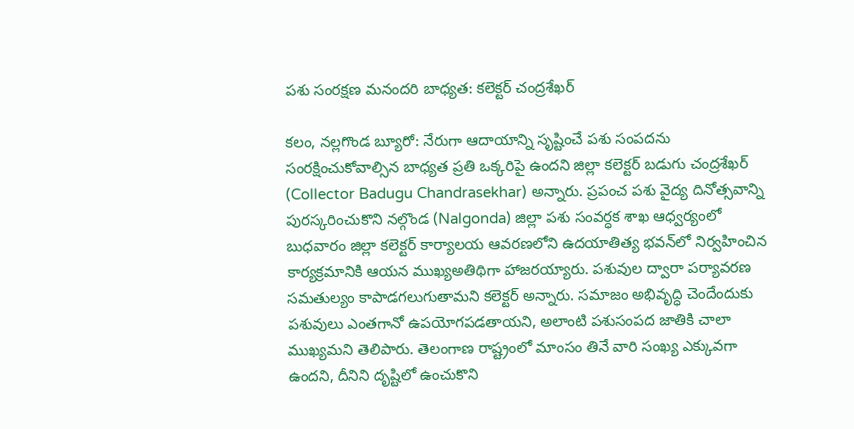పశు సంరక్షణ మనందరి బాధ్యత: కలెక్టర్ చంద్రశేఖర్

కలం, నల్లగొండ బ్యూరో: నేరుగా ఆదాయాన్ని సృష్టించే పశు సంపదను సంరక్షించుకోవాల్సిన బాధ్యత ప్రతి ఒక్కరిపై ఉందని జిల్లా కలెక్టర్ బడుగు చంద్రశేఖర్ (Collector Badugu Chandrasekhar) అన్నారు. ప్రపంచ పశు వైద్య దినోత్సవాన్ని పురస్కరించుకొని నల్గొండ (Nalgonda) జిల్లా పశు సంవర్ధక శాఖ ఆధ్వర్యంలో బుధవారం జిల్లా కలెక్టర్ కార్యాలయ ఆవరణలోని ఉదయాతిత్య భవన్‌లో నిర్వహించిన కార్యక్రమానికి ఆయన ముఖ్యఅతిథిగా హాజరయ్యారు. పశువుల ద్వారా పర్యావరణ సమతుల్యం కాపాడగలుగుతామని కలెక్టర్ అన్నారు. సమాజం అభివృద్ధి చెందేందుకు పశువులు ఎంతగానో ఉపయోగపడతాయని, అలాంటి పశుసంపద జాతికి చాలా ముఖ్యమని తెలిపారు. తెలంగాణ రాష్ట్రంలో మాంసం తినే వారి సంఖ్య ఎక్కువగా ఉందని, దీనిని దృష్టిలో ఉంచుకొని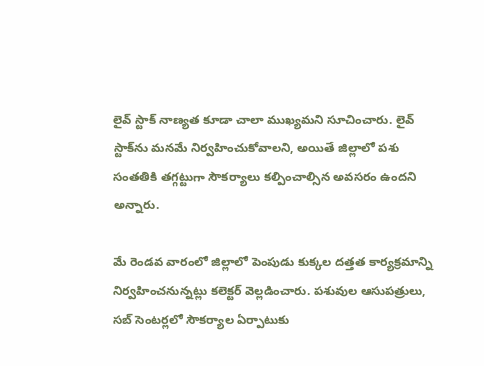లైవ్ స్టాక్ నాణ్యత కూడా చాలా ముఖ్యమని సూచించారు. లైవ్ స్టాక్‌ను మనమే నిర్వహించుకోవాలని, అయితే జిల్లాలో పశు సంతతికి తగ్గట్టుగా సౌకర్యాలు కల్పించాల్సిన అవసరం ఉందని అన్నారు.

మే రెండవ వారంలో జిల్లాలో పెంపుడు కుక్కల దత్తత కార్యక్రమాన్ని నిర్వహించనున్నట్లు కలెక్టర్ వెల్లడించారు. పశువుల ఆసుపత్రులు, సబ్ సెంటర్లలో సౌకర్యాల ఏర్పాటుకు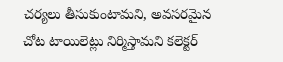చర్యలు తీసుకుంటామని, అవసరమైన చోట టాయిలెట్లు నిర్మిస్తామని కలెక్టర్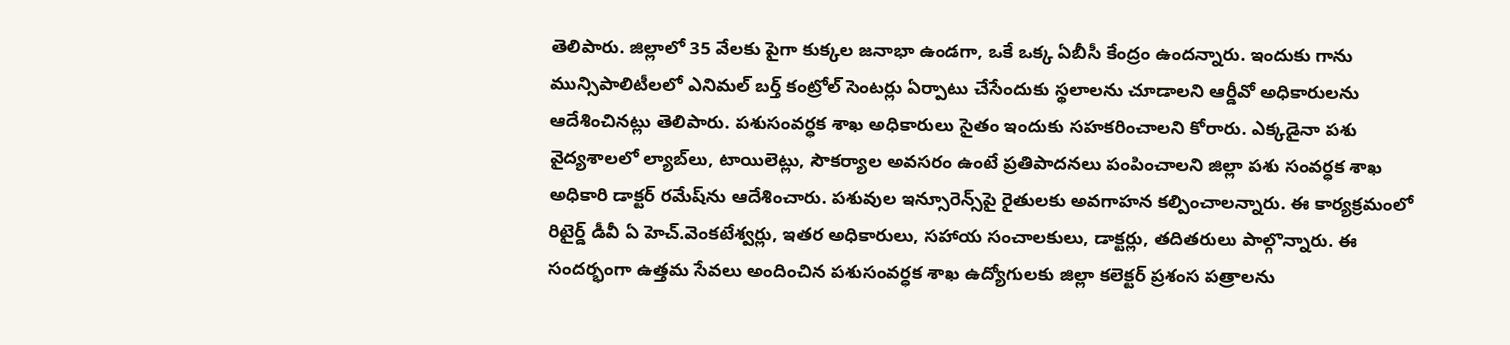తెలిపారు. జిల్లాలో 35 వేలకు పైగా కుక్కల జనాభా ఉండగా, ఒకే ఒక్క ఏబీసీ కేంద్రం ఉందన్నారు. ఇందుకు గాను మున్సిపాలిటీలలో ఎనిమల్ బర్త్ కంట్రోల్ సెంటర్లు ఏర్పాటు చేసేందుకు స్థలాలను చూడాలని ఆర్డీవో అధికారులను ఆదేశించినట్లు తెలిపారు. పశుసంవర్ధక శాఖ అధికారులు సైతం ఇందుకు సహకరించాలని కోరారు. ఎక్కడైనా పశు వైద్యశాలలో ల్యాబ్‌లు, టాయిలెట్లు, సౌకర్యాల అవసరం ఉంటే ప్రతిపాదనలు పంపించాలని జిల్లా పశు సంవర్ధక శాఖ అధికారి డాక్టర్ రమేష్‌ను ఆదేశించారు. పశువుల ఇన్సూరెన్స్‌పై రైతులకు అవగాహన కల్పించాలన్నారు. ఈ కార్యక్రమంలో రిటైర్డ్ డీవీ ఏ హెచ్.వెంకటేశ్వర్లు, ఇతర అధికారులు, సహాయ సంచాలకులు, డాక్టర్లు, తదితరులు పాల్గొన్నారు. ఈ సందర్భంగా ఉత్తమ సేవలు అందించిన పశుసంవర్ధక శాఖ ఉద్యోగులకు జిల్లా కలెక్టర్ ప్రశంస పత్రాలను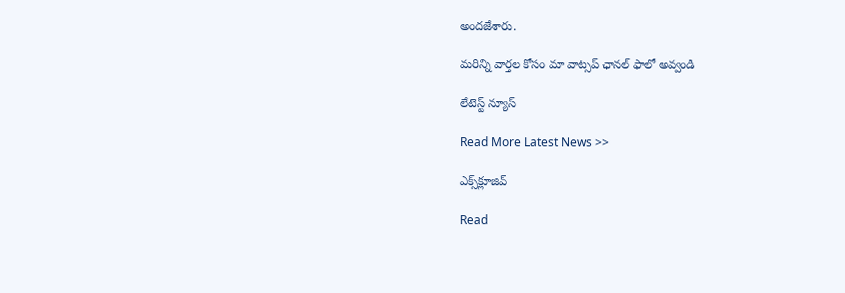అందజేశారు.

మ‌రిన్ని వార్త‌ల కోసం మా వాట్స‌ప్ ఛాన‌ల్ ఫాలో అవ్వండి

లేటెస్ట్ న్యూస్‌

Read More Latest News >>

ఎక్స్‌క్లూజివ్‌

Read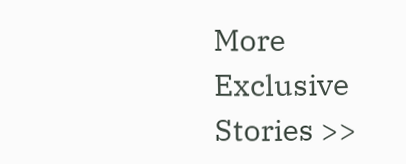More Exclusive Stories >>